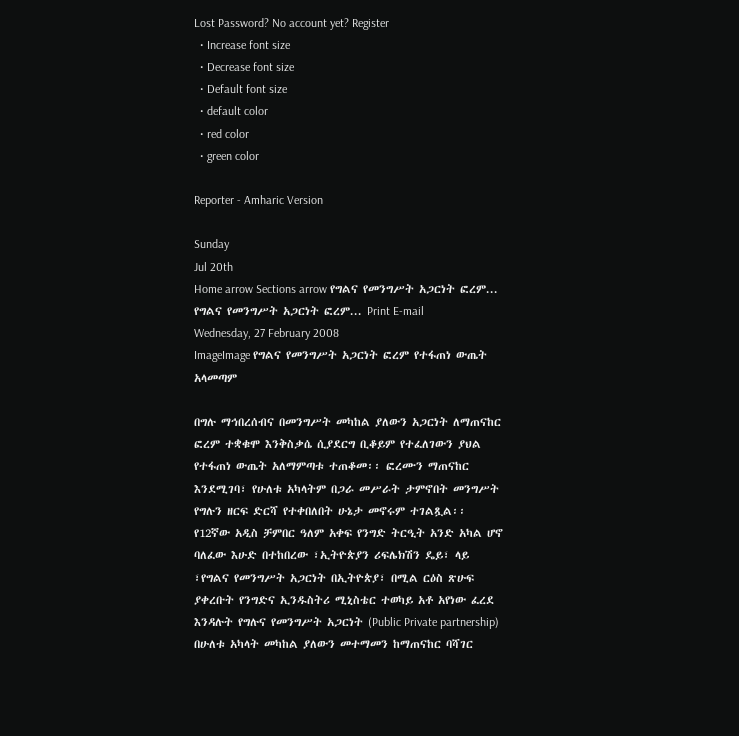Lost Password? No account yet? Register
  • Increase font size
  • Decrease font size
  • Default font size
  • default color
  • red color
  • green color

Reporter - Amharic Version

Sunday
Jul 20th
Home arrow Sections arrow የግልና የመንግሥት አጋርነት ፎረም...
የግልና የመንግሥት አጋርነት ፎረም... Print E-mail
Wednesday, 27 February 2008
ImageImage የግልና የመንግሥት አጋርነት ፎረም የተፋጠነ ውጤት አላመጣም

በግሉ ማኅበረሰብና በመንግሥት መካከል ያለውን አጋርነት ለማጠናከር ፎረም ተቋቁሞ እንቅስቃሴ ሲያደርግ ቢቆይም የተፈለገውን ያህል የተፋጠነ ውጤት አለማምጣቱ ተጠቆመ፡፡ ፎረሙን ማጠናከር እንደሚገባ፣ የሁለቱ አካላትም በጋራ መሥራት ታምኖበት መንግሥት የግሉን ዘርፍ ድርሻ የተቀበለበት ሁኔታ መኖሩም ተገልጿል፡፡
የ12ኛው አዲስ ቻምበር ዓለም አቀፍ የንግድ ትርዒት አንድ አካል ሆኖ ባለፈው እሁድ በተከበረው ፣ኢትዮጵያን ሪፍሌክሽን ዴይ፣ ላይ ፣የግልና የመንግሥት አጋርነት በኢትዮጵያ፣ በሚል ርዕስ ጽሁፍ ያቀረቡት የንግድና ኢንዱስትሪ ሚኒስቴር ተወካይ አቶ አየነው ፈረደ እንዳሉት የግሉና የመንግሥት አጋርነት (Public Private partnership) በሁለቱ አካላት መካከል ያለውን መተማመን ከማጠናከር ባሻገር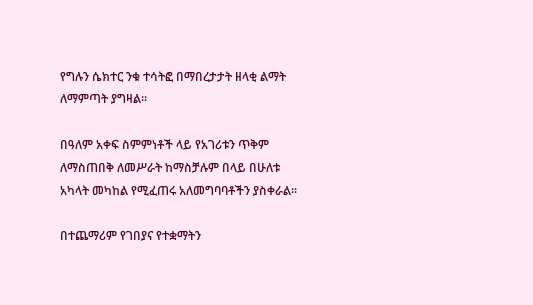የግሉን ሴክተር ንቁ ተሳትፎ በማበረታታት ዘላቂ ልማት ለማምጣት ያግዛል፡፡

በዓለም አቀፍ ስምምነቶች ላይ የአገሪቱን ጥቅም ለማስጠበቅ ለመሥራት ከማስቻሉም በላይ በሁለቱ አካላት መካከል የሚፈጠሩ አለመግባባቶችን ያስቀራል፡፡

በተጨማሪም የገበያና የተቋማትን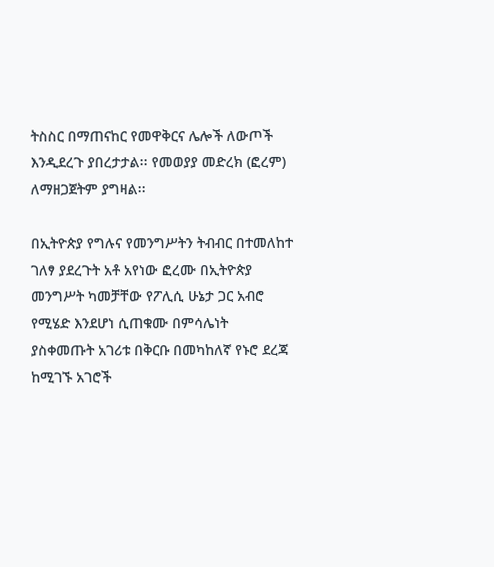ትስስር በማጠናከር የመዋቅርና ሌሎች ለውጦች እንዲደረጉ ያበረታታል፡፡ የመወያያ መድረክ (ፎረም) ለማዘጋጀትም ያግዛል፡፡

በኢትዮጵያ የግሉና የመንግሥትን ትብብር በተመለከተ ገለፃ ያደረጉት አቶ አየነው ፎረሙ በኢትዮጵያ መንግሥት ካመቻቸው የፖሊሲ ሁኔታ ጋር አብሮ የሚሄድ እንደሆነ ሲጠቁሙ በምሳሌነት ያስቀመጡት አገሪቱ በቅርቡ በመካከለኛ የኑሮ ደረጃ ከሚገኙ አገሮች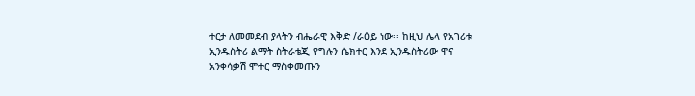ተርታ ለመመደብ ያላትን ብሔራዊ እቅድ /ራዕይ ነው፡፡ ከዚህ ሌላ የአገሪቱ ኢንዱስትሪ ልማት ስትራቴጂ የግሉን ሴክተር እንደ ኢንዱስትሪው ዋና አንቀሳቃሽ ሞተር ማስቀመጡን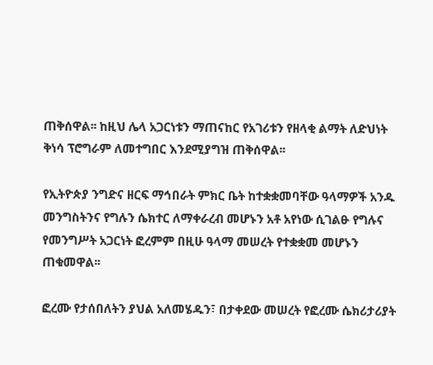ጠቅሰዋል፡፡ ከዚህ ሌላ አጋርነቱን ማጠናከር የአገሪቱን የዘላቂ ልማት ለድህነት ቅነሳ ፕሮግራም ለመተግበር እንደሚያግዝ ጠቅሰዋል፡፡

የኢትዮጵያ ንግድና ዘርፍ ማኅበራት ምክር ቤት ከተቋቋመባቸው ዓላማዎች አንዱ መንግስትንና የግሉን ሴክተር ለማቀራረብ መሆኑን አቶ አየነው ሲገልፁ የግሉና የመንግሥት አጋርነት ፎረምም በዚሁ ዓላማ መሠረት የተቋቋመ መሆኑን ጠቁመዋል፡፡

ፎረሙ የታሰበለትን ያህል አለመሄዱን፣ በታቀደው መሠረት የፎረሙ ሴክሪታሪያት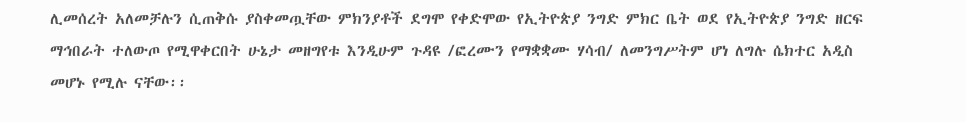ሊመሰረት አለመቻሉን ሲጠቅሱ ያስቀመጧቸው ምክንያቶች ደግሞ የቀድሞው የኢትዮጵያ ንግድ ምክር ቤት ወደ የኢትዮጵያ ንግድ ዘርፍ ማኅበራት ተለውጦ የሚዋቀርበት ሁኔታ መዘግየቱ እንዲሁም ጉዳዩ /ፎረሙን የማቋቋሙ ሃሳብ/ ለመንግሥትም ሆነ ለግሉ ሴክተር አዲስ መሆኑ የሚሉ ናቸው፡፡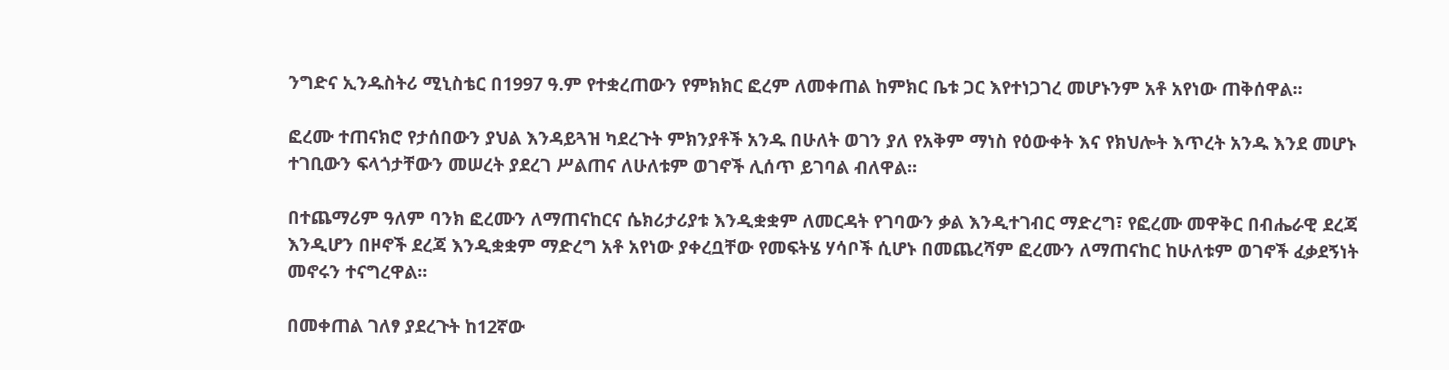ንግድና ኢንዱስትሪ ሚኒስቴር በ1997 ዓ.ም የተቋረጠውን የምክክር ፎረም ለመቀጠል ከምክር ቤቱ ጋር እየተነጋገረ መሆኑንም አቶ አየነው ጠቅሰዋል፡፡

ፎረሙ ተጠናክሮ የታሰበውን ያህል እንዳይጓዝ ካደረጉት ምክንያቶች አንዱ በሁለት ወገን ያለ የአቅም ማነስ የዕውቀት እና የክህሎት እጥረት አንዱ እንደ መሆኑ ተገቢውን ፍላጎታቸውን መሠረት ያደረገ ሥልጠና ለሁለቱም ወገኖች ሊሰጥ ይገባል ብለዋል፡፡

በተጨማሪም ዓለም ባንክ ፎረሙን ለማጠናከርና ሴክሪታሪያቱ እንዲቋቋም ለመርዳት የገባውን ቃል እንዲተገብር ማድረግ፣ የፎረሙ መዋቅር በብሔራዊ ደረጃ እንዲሆን በዞኖች ደረጃ እንዲቋቋም ማድረግ አቶ አየነው ያቀረቧቸው የመፍትሄ ሃሳቦች ሲሆኑ በመጨረሻም ፎረሙን ለማጠናከር ከሁለቱም ወገኖች ፈቃደኝነት መኖሩን ተናግረዋል፡፡

በመቀጠል ገለፃ ያደረጉት ከ12ኛው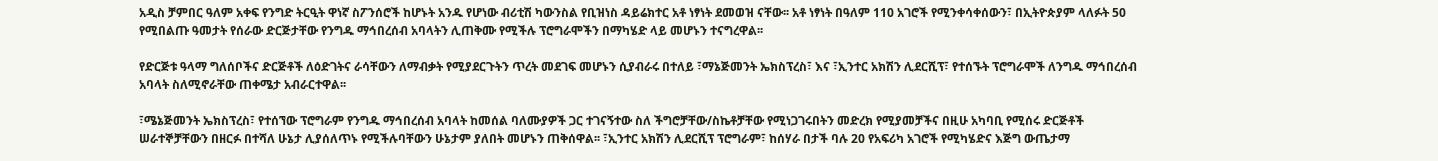አዲስ ቻምበር ዓለም አቀፍ የንግድ ትርዒት ዋነኛ ስፖንሰሮች ከሆኑት አንዱ የሆነው ብሪቲሽ ካውንስል የቢዝነስ ዳይሬክተር አቶ ነፃነት ደመወዝ ናቸው፡፡ አቶ ነፃነት በዓለም 110 አገሮች የሚንቀሳቀሰውን፣ በኢትዮጵያም ላለፉት 50 የሚበልጡ ዓመታት የሰራው ድርጅታቸው የንግዱ ማኅበረሰብ አባላትን ሊጠቅሙ የሚችሉ ፕሮግራሞችን በማካሄድ ላይ መሆኑን ተናግረዋል፡፡

የድርጅቱ ዓላማ ግለሰቦችና ድርጅቶች ለዕድገትና ራሳቸውን ለማብቃት የሚያደርጉትን ጥረት መደገፍ መሆኑን ሲያብራሩ በተለይ ፣ማኔጅመንት ኤክስፕረስ፣ እና ፣ኢንተር አክሽን ሊደርሺፕ፣ የተሰኙት ፕሮግራሞች ለንግዱ ማኅበረሰብ አባላት ስለሚኖራቸው ጠቀሜታ አብራርተዋል፡፡

፣ሜኔጅመንት ኤክስፕረስ፣ የተሰኘው ፕሮግራም የንግዱ ማኅበረሰብ አባላት ከመሰል ባለሙያዎች ጋር ተገናኝተው ስለ ችግሮቻቸው/ስኬቶቻቸው የሚነጋገሩበትን መድረክ የሚያመቻችና በዚሁ አካባቢ የሚሰሩ ድርጅቶች ሠራተኞቻቸውን በዘርፉ በተሻለ ሁኔታ ሊያሰለጥኑ የሚችሉባቸውን ሁኔታም ያለበት መሆኑን ጠቅሰዋል፡፡ ፣ኢንተር አክሽን ሊደርሺፕ ፕሮግራም፣ ከሰሃራ በታች ባሉ 20 የአፍሪካ አገሮች የሚካሄድና እጅግ ውጤታማ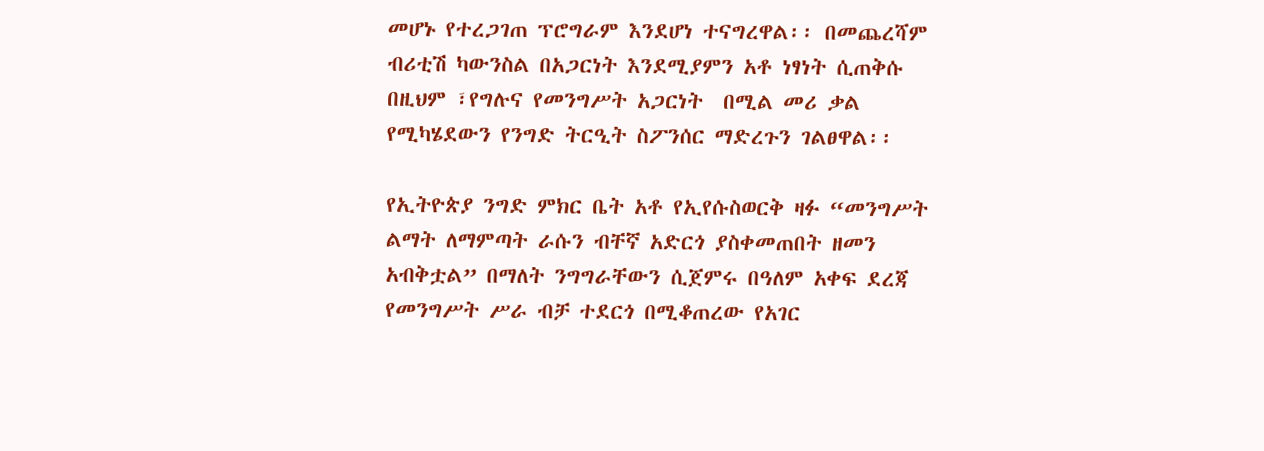መሆኑ የተረጋገጠ ፕሮግራም እንደሆነ ተናግረዋል፡፡ በመጨረሻም ብሪቲሽ ካውንስል በአጋርነት እንደሚያምን አቶ ነፃነት ሲጠቅሱ በዚህም ፣የግሉና የመንግሥት አጋርነት  በሚል መሪ ቃል የሚካሄደውን የንግድ ትርዒት ስፖንሰር ማድረጉን ገልፀዋል፡፡

የኢትዮጵያ ንግድ ምክር ቤት አቶ የኢየሱስወርቅ ዛፉ “መንግሥት ልማት ለማምጣት ራሱን ብቸኛ አድርጎ ያስቀመጠበት ዘመን አብቅቷል” በማለት ንግግራቸውን ሲጀምሩ በዓለም አቀፍ ደረጃ የመንግሥት ሥራ ብቻ ተደርጎ በሚቆጠረው የአገር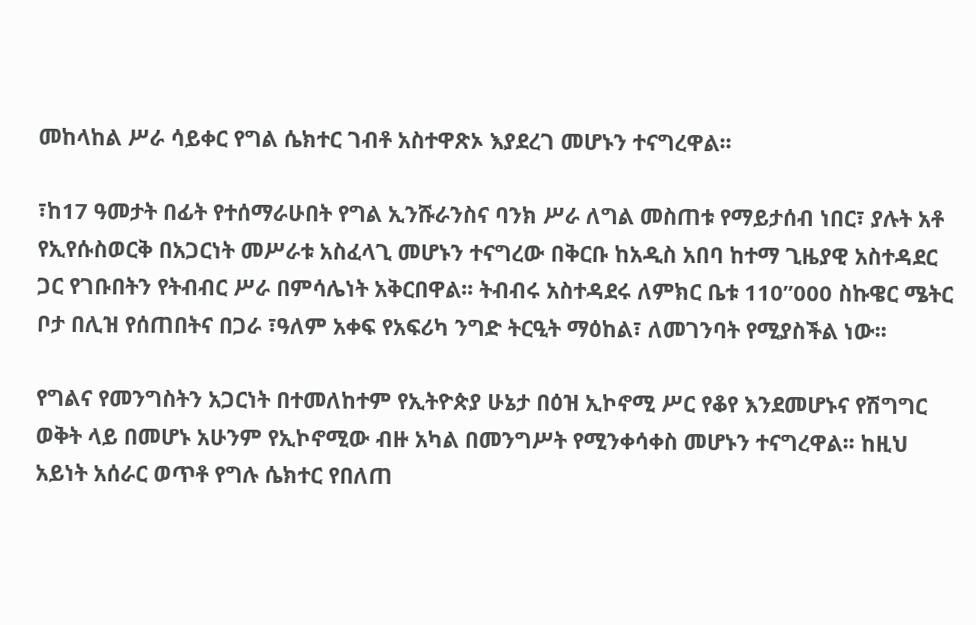መከላከል ሥራ ሳይቀር የግል ሴክተር ገብቶ አስተዋጽኦ እያደረገ መሆኑን ተናግረዋል፡፡

፣ከ17 ዓመታት በፊት የተሰማራሁበት የግል ኢንሹራንስና ባንክ ሥራ ለግል መስጠቱ የማይታሰብ ነበር፣ ያሉት አቶ የኢየሱስወርቅ በአጋርነት መሥራቱ አስፈላጊ መሆኑን ተናግረው በቅርቡ ከአዲስ አበባ ከተማ ጊዜያዊ አስተዳደር ጋር የገቡበትን የትብብር ሥራ በምሳሌነት አቅርበዋል፡፡ ትብብሩ አስተዳደሩ ለምክር ቤቱ 110”000 ስኩዌር ሜትር ቦታ በሊዝ የሰጠበትና በጋራ ፣ዓለም አቀፍ የአፍሪካ ንግድ ትርዒት ማዕከል፣ ለመገንባት የሚያስችል ነው፡፡

የግልና የመንግስትን አጋርነት በተመለከተም የኢትዮጵያ ሁኔታ በዕዝ ኢኮኖሚ ሥር የቆየ እንደመሆኑና የሽግግር ወቅት ላይ በመሆኑ አሁንም የኢኮኖሚው ብዙ አካል በመንግሥት የሚንቀሳቀስ መሆኑን ተናግረዋል፡፡ ከዚህ አይነት አሰራር ወጥቶ የግሉ ሴክተር የበለጠ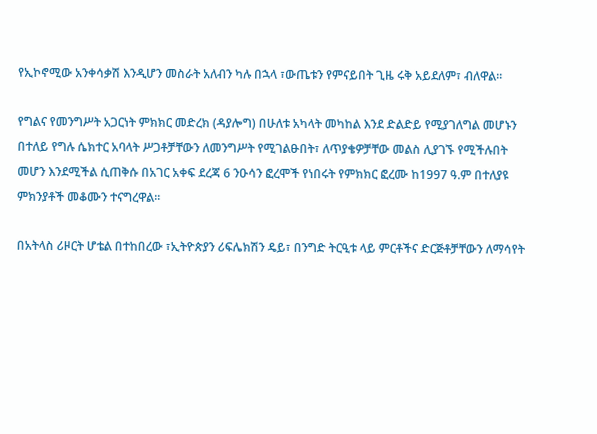የኢኮኖሚው አንቀሳቃሽ እንዲሆን መስራት አለብን ካሉ በኋላ ፣ውጤቱን የምናይበት ጊዜ ሩቅ አይደለም፣ ብለዋል፡፡

የግልና የመንግሥት አጋርነት ምክክር መድረክ (ዳያሎግ) በሁለቱ አካላት መካከል እንደ ድልድይ የሚያገለግል መሆኑን በተለይ የግሉ ሴክተር አባላት ሥጋቶቻቸውን ለመንግሥት የሚገልፁበት፣ ለጥያቄዎቻቸው መልስ ሊያገኙ የሚችሉበት መሆን እንደሚችል ሲጠቅሱ በአገር አቀፍ ደረጃ 6 ንዑሳን ፎረሞች የነበሩት የምክክር ፎረሙ ከ1997 ዓ.ም በተለያዩ ምክንያቶች መቆሙን ተናግረዋል፡፡

በአትላስ ሪዞርት ሆቴል በተከበረው ፣ኢትዮጵያን ሪፍሌክሽን ዴይ፣ በንግድ ትርዒቱ ላይ ምርቶችና ድርጅቶቻቸውን ለማሳየት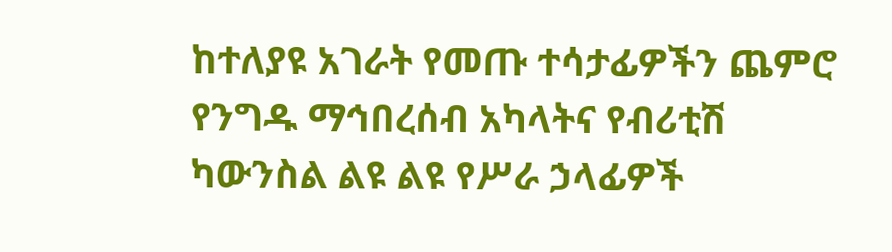ከተለያዩ አገራት የመጡ ተሳታፊዎችን ጨምሮ የንግዱ ማኅበረሰብ አካላትና የብሪቲሽ ካውንስል ልዩ ልዩ የሥራ ኃላፊዎች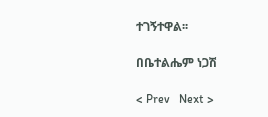ተገኝተዋል፡፡

በቤተልሔም ነጋሽ

< Prev   Next >